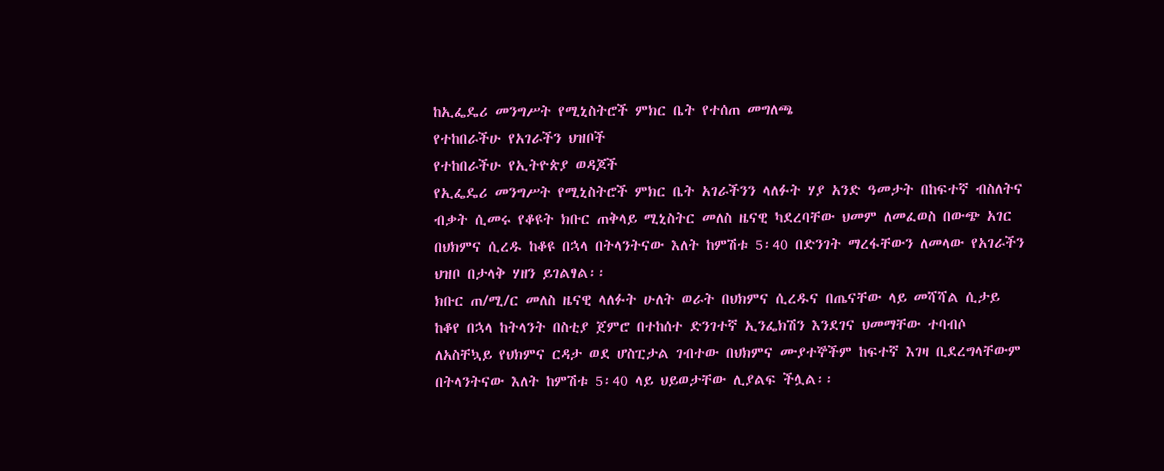ከኢፌዴሪ መንግሥት የሚኒስትሮች ምክር ቤት የተሰጠ መግለጫ
የተከበራችሁ የአገራችን ህዝቦች
የተከበራችሁ የኢትዮጵያ ወዳጆች
የኢፌዴሪ መንግሥት የሚኒስትሮች ምክር ቤት አገራችንን ላለፉት ሃያ አንድ ዓመታት በከፍተኛ ብስለትና ብቃት ሲመሩ የቆዩት ክቡር ጠቅላይ ሚኒስትር መለስ ዜናዊ ካደረባቸው ህመም ለመፈወስ በውጭ አገር በህክምና ሲረዱ ከቆዩ በኋላ በትላንትናው እለት ከምሽቱ 5፡40 በድንገት ማረፋቸውን ለመላው የአገራችን ህዝቦ በታላቅ ሃዘን ይገልፃል፡፡
ክቡር ጠ/ሚ/ር መለስ ዜናዊ ላለፉት ሁለት ወራት በህክምና ሲረዱና በጤናቸው ላይ መሻሻል ሲታይ ከቆየ በኋላ ከትላንት በስቲያ ጀምሮ በተከሰተ ድንገተኛ ኢንፌክሽን እንደገና ህመማቸው ተባብሶ ለአስቸኳይ የህክምና ርዳታ ወደ ሆስፒታል ገብተው በህክምና ሙያተኞችም ከፍተኛ እገዛ ቢደረግላቸውም በትላንትናው እለት ከምሽቱ 5፡40 ላይ ህይወታቸው ሊያልፍ ችሏል፡፡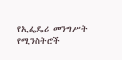የኢፌዴሪ መንግሥት የሚንስትሮች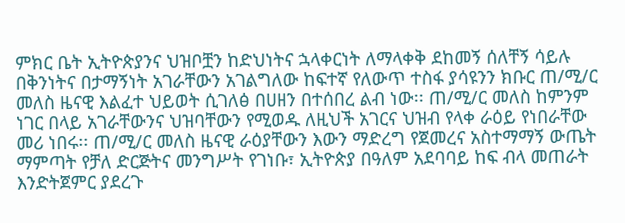ምክር ቤት ኢትዮጵያንና ህዝቦቿን ከድህነትና ኋላቀርነት ለማላቀቅ ደከመኝ ሰለቸኝ ሳይሉ በቅንነትና በታማኝነት አገራቸውን አገልግለው ከፍተኛ የለውጥ ተስፋ ያሳዩንን ክቡር ጠ/ሚ/ር መለስ ዜናዊ እልፈተ ህይወት ሲገለፅ በሀዘን በተሰበረ ልብ ነው፡፡ ጠ/ሚ/ር መለስ ከምንም ነገር በላይ አገራቸውንና ህዝባቸውን የሚወዱ ለዚህች አገርና ህዝብ የላቀ ራዕይ የነበራቸው መሪ ነበሩ፡፡ ጠ/ሚ/ር መለስ ዜናዊ ራዕያቸውን እውን ማድረግ የጀመረና አስተማማኝ ውጤት ማምጣት የቻለ ድርጅትና መንግሥት የገነቡ፣ ኢትዮጵያ በዓለም አደባባይ ከፍ ብላ መጠራት እንድትጀምር ያደረጉ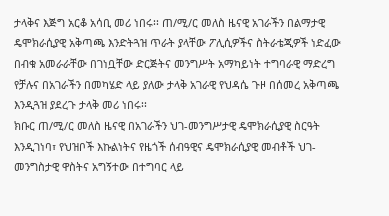ታላቅና እጅግ አርቆ አሳቢ መሪ ነበሩ፡፡ ጠ/ሚ/ር መለስ ዜናዊ አገራችን በልማታዊ ዴሞክራሲያዊ አቅጣጫ እንድትጓዝ ጥራት ያላቸው ፖሊሲዎችና ስትራቴጂዎች ነድፈው በብቁ አመራራቸው በገነቧቸው ድርጅትና መንግሥት አማካይነት ተግባራዊ ማድረግ የቻሉና በአገራችን በመካሄድ ላይ ያለው ታላቅ አገራዊ የህዳሴ ጉዞ በሰመረ አቅጣጫ እንዲጓዝ ያደረጉ ታላቅ መሪ ነበሩ፡፡
ክቡር ጠ/ሚ/ር መለስ ዜናዊ በአገራችን ህገ-መንግሥታዊ ዴሞክራሲያዊ ስርዓት እንዲገነባ፣ የህዝቦች እኩልነትና የዜጎች ሰብዓዊና ዴሞክራሲያዊ መብቶች ህገ-መንግስታዊ ዋስትና አግኝተው በተግባር ላይ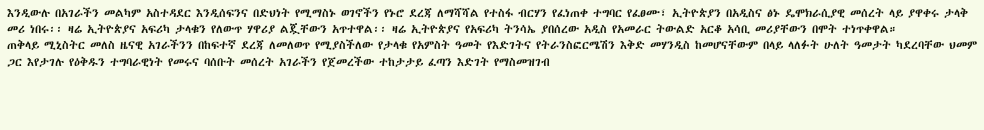እንዲውሉ በአገራችን መልካም አስተዳደር እንዲሰፍንና በድህነት የሚማስኑ ወገኖችን የኑሮ ደረጃ ለማሻሻል የተስፋ ብርሃን የፈነጠቀ ተግባር የፈፀሙ፣ ኢትዮጵያን በአዲስና ፅኑ ዴሞክራሲያዊ መሰረት ላይ ያዋቀሩ ታላቅ መሪ ነበሩ፡፡ ዛሬ ኢትዮጵያና አፍሪካ ታላቁን የለውጥ ሃዋሪያ ልጇቸውን አጥተዋል፡፡ ዛሬ ኢትዮጵያና የአፍሪካ ትንሳኤ ያበሰረው አዲስ የአመራር ትውልድ አርቆ አሳቢ መሪያቸውን በሞት ተነጥቀዋል።
ጠቅላይ ሚኒስትር መለስ ዜናዊ አገራችንን በከፍተኛ ደረጃ ለመለወጥ የሚያስችለው የታላቁ የአምስት ዓመት የእድገትና የትራንስፎርሜሽን እቅድ መሃንዲስ ከመሆናቸውም በላይ ላለፉት ሁለት ዓመታት ካደረባቸው ህመም ጋር እየታገሉ የዕቅዱን ተግባራዊነት የመሩና ባሰቡት መሰረት አገራችን የጀመረችው ተከታታይ ፈጣን እድገት የማስመዝገብ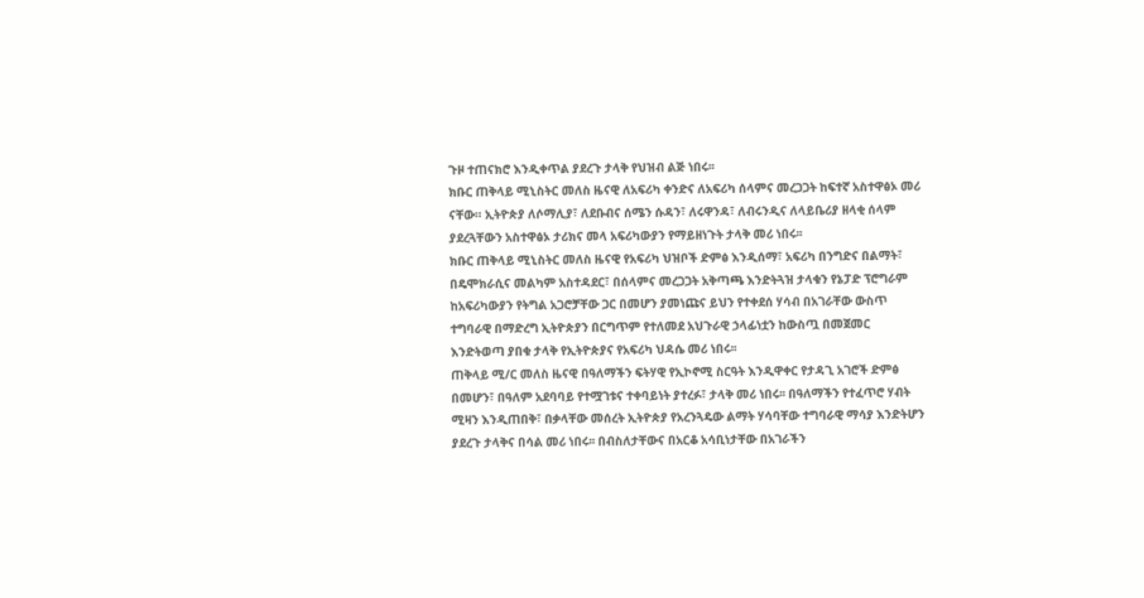ጉዞ ተጠናክሮ እንዲቀጥል ያደረጉ ታላቅ የህዝብ ልጅ ነበሩ፡፡
ክቡር ጠቅላይ ሚኒስትር መለስ ዜናዊ ለአፍሪካ ቀንድና ለአፍሪካ ሰላምና መረጋጋት ከፍተኛ አስተዋፅኦ መሪ ናቸው። ኢትዮጵያ ለሶማሊያ፣ ለደቡብና ሰሜን ሱዳን፣ ለሩዋንዳ፣ ለብሩንዲና ለላይቤሪያ ዘላቂ ሰላም ያደረጓቸውን አስተዋፅኦ ታሪክና መላ አፍሪካውያን የማይዘነጉት ታላቅ መሪ ነበሩ፡፡
ክቡር ጠቅላይ ሚኒስትር መለስ ዜናዊ የአፍሪካ ህዝቦች ድምፅ እንዲሰማ፣ አፍሪካ በንግድና በልማት፣ በዴሞክራሲና መልካም አስተዳደር፣ በሰላምና መረጋጋት አቅጣጫ እንድትጓዝ ታላቁን የኔፓድ ፕሮግራም ከአፍሪካውያን የትግል አጋሮቻቸው ጋር በመሆን ያመነጩና ይህን የተቀደሰ ሃሳብ በአገራቸው ውስጥ ተግባራዊ በማድረግ ኢትዮጵያን በርግጥም የተለመደ አህጉራዊ ኃላፊነቷን ከውስጧ በመጀመር እንድትወጣ ያበቁ ታላቅ የኢትዮጵያና የአፍሪካ ህዳሴ መሪ ነበሩ፡፡
ጠቅላይ ሚ/ር መለስ ዜናዊ በዓለማችን ፍትሃዊ የኢኮኖሚ ስርዓት እንዲዋቀር የታዳጊ አገሮች ድምፅ በመሆን፣ በዓለም አደባባይ የተሟገቱና ተቀባይነት ያተረፉ፣ ታላቅ መሪ ነበሩ፡፡ በዓለማችን የተፈጥሮ ሃብት ሚዛን እንዲጠበቅ፣ በቃላቸው መሰረት ኢትዮጵያ የአረንጓዴው ልማት ሃሳባቸው ተግባራዊ ማሳያ እንድትሆን ያደረጉ ታላቅና በሳል መሪ ነበሩ፡፡ በብስለታቸውና በአርቆ አሳቢነታቸው በአገራችን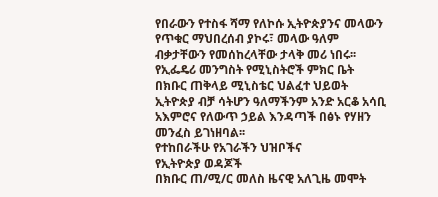የበራውን የተስፋ ሻማ የለኮሱ ኢትዮጵያንና መላውን የጥቁር ማህበረሰብ ያኮሩ፣ መላው ዓለም ብቃታቸውን የመሰከረላቸው ታላቅ መሪ ነበሩ፡፡
የኢፌዴሪ መንግስት የሚኒስትሮች ምክር ቤት በክቡር ጠቅላይ ሚኒስቴር ህልፈተ ህይወት ኢትዮጵያ ብቻ ሳትሆን ዓለማችንም አንድ አርቆ አሳቢ አእምሮና የለውጥ ኃይል እንዳጣች በፅኑ የሃዘን መንፈስ ይገነዘባል፡፡
የተከበራችሁ የአገራችን ህዝቦችና
የኢትዮጵያ ወዳጆች
በክቡር ጠ/ሚ/ር መለስ ዜናዊ አለጊዜ መሞት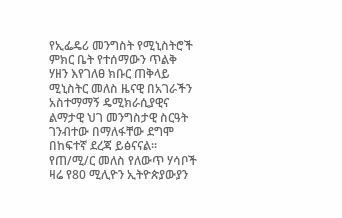የኢፌዴሪ መንግስት የሚኒስትሮች ምክር ቤት የተሰማውን ጥልቅ ሃዘን እየገለፀ ክቡር ጠቅላይ ሚኒስትር መለስ ዜናዊ በአገራችን አስተማማኝ ዴሚክራሲያዊና ልማታዊ ህገ መንግስታዊ ስርዓት ገንብተው በማለፋቸው ደግሞ በከፍተኛ ደረጃ ይፅናናል፡፡ የጠ/ሚ/ር መለስ የለውጥ ሃሳቦች ዛሬ የ80 ሚሊዮን ኢትዮጵያውያን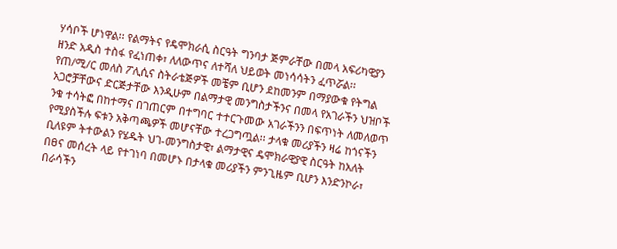ሃሳቦች ሆነዋል፡፡ የልማትና የዴሞክራሲ ስርዓት ግንባታ ጅምራቸው በመላ አፍሪካዊያን ዘንድ አዲስ ተስፋ የፈነጠቀ፣ ለለውጥና ለተሻለ ህይወት መነሳሳትን ፈጥሯል፡፡
የጠ/ሚ/ር መለስ ፖሊሲና ስትራቴጅዎች መቼም ቢሆን ደከመንም በማያውቁ የትግል አጋሮቻቸውና ድርጅታቸው እንዲሁም በልማታዊ መንግስታችንና በመላ የአገራችን ህዝቦች ንቁ ተሳትፎ በከተማና በገጠርም በተግባር ተተርጉመው አገራችንን በፍጥነት ለመለወጥ የሚያስችሉ ፍቱን አቅጣጫዎች መሆናቸው ተረጋግጧል፡፡ ታላቁ መሪያችን ዛሬ ከጎናችን ቢለዩም ትተውልን የሄዱት ህገ-መንግስታዊ፣ ልማታዊና ዴሞክራዊያዊ ስርዓት ከአለት በፀና መሰረት ላይ የተገነባ በመሆኑ በታላቁ መሪያችን ምንጊዜም ቢሆን እንድንኮራ፣ በራሳችን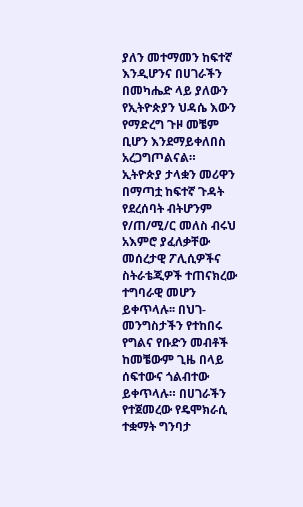ያለን መተማመን ከፍተኛ እንዲሆንና በሀገራችን በመካሔድ ላይ ያለውን የኢትዮጵያን ህዳሴ እውን የማድረግ ጉዞ መቼም ቢሆን እንደማይቀለበስ አረጋግጦልናል።
ኢትዮጵያ ታላቋን መሪዋን በማጣቷ ከፍተኛ ጉዳት የደረሰባት ብትሆንም የ/ጠ/ሚ/ር መለስ ብሩህ አእምሮ ያፈለቃቸው መሰረታዊ ፖሊሲዎችና ስትራቴጂዎች ተጠናክረው ተግባራዊ መሆን ይቀጥላሉ፡፡ በህገ-መንግስታችን የተከበሩ የግልና የቡድን መብቶች ከመቼውም ጊዜ በላይ ሰፍተውና ጎልብተው ይቀጥላሉ። በሀገራችን የተጀመረው የዴሞክራሲ ተቋማት ግንባታ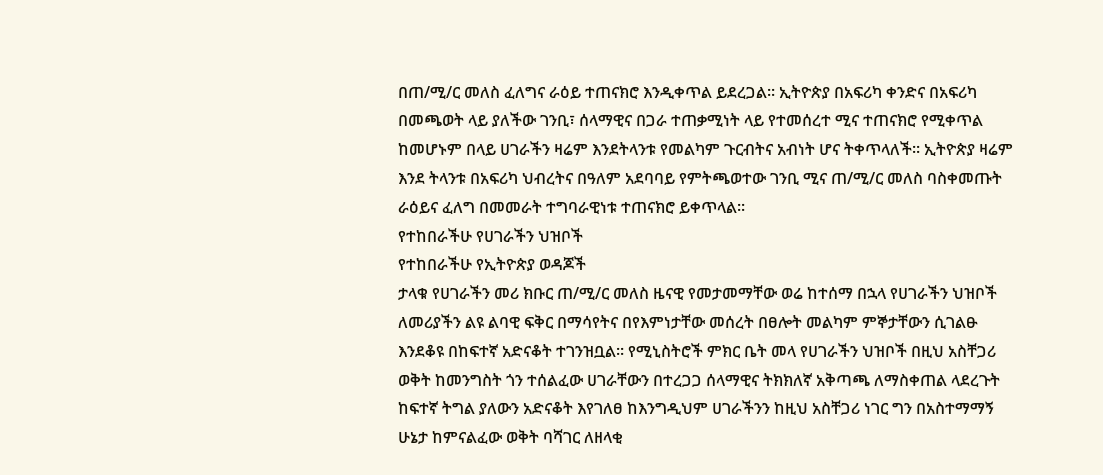በጠ/ሚ/ር መለስ ፈለግና ራዕይ ተጠናክሮ እንዲቀጥል ይደረጋል፡፡ ኢትዮጵያ በአፍሪካ ቀንድና በአፍሪካ በመጫወት ላይ ያለችው ገንቢ፣ ሰላማዊና በጋራ ተጠቃሚነት ላይ የተመሰረተ ሚና ተጠናክሮ የሚቀጥል ከመሆኑም በላይ ሀገራችን ዛሬም እንደትላንቱ የመልካም ጉርብትና አብነት ሆና ትቀጥላለች፡፡ ኢትዮጵያ ዛሬም እንደ ትላንቱ በአፍሪካ ህብረትና በዓለም አደባባይ የምትጫወተው ገንቢ ሚና ጠ/ሚ/ር መለስ ባስቀመጡት ራዕይና ፈለግ በመመራት ተግባራዊነቱ ተጠናክሮ ይቀጥላል፡፡
የተከበራችሁ የሀገራችን ህዝቦች
የተከበራችሁ የኢትዮጵያ ወዳጆች
ታላቁ የሀገራችን መሪ ክቡር ጠ/ሚ/ር መለስ ዜናዊ የመታመማቸው ወሬ ከተሰማ በኋላ የሀገራችን ህዝቦች ለመሪያችን ልዩ ልባዊ ፍቅር በማሳየትና በየእምነታቸው መሰረት በፀሎት መልካም ምኞታቸውን ሲገልፁ እንደቆዩ በከፍተኛ አድናቆት ተገንዝቧል፡፡ የሚኒስትሮች ምክር ቤት መላ የሀገራችን ህዝቦች በዚህ አስቸጋሪ ወቅት ከመንግስት ጎን ተሰልፈው ሀገራቸውን በተረጋጋ ሰላማዊና ትክክለኛ አቅጣጫ ለማስቀጠል ላደረጉት ከፍተኛ ትግል ያለውን አድናቆት እየገለፀ ከእንግዲህም ሀገራችንን ከዚህ አስቸጋሪ ነገር ግን በአስተማማኝ ሁኔታ ከምናልፈው ወቅት ባሻገር ለዘላቂ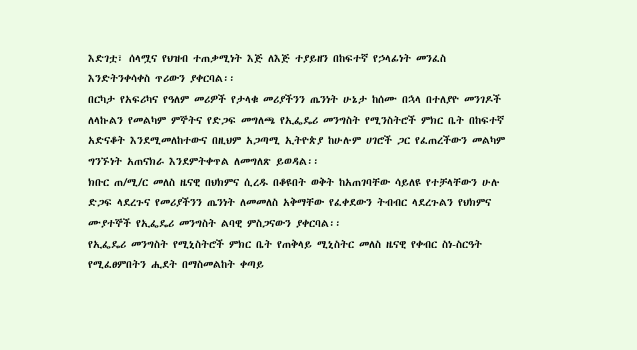እድገቷ፣ ሰላሟና የህዝብ ተጠቃሚነት እጅ ለእጅ ተያይዘን በከፍተኛ የኃላፊነት መንፈስ እንድትንቀሳቀስ ጥሪውን ያቀርባል፡፡
በርካታ የአፍሪካና የዓለም መሪዎች የታላቁ መሪያችንን ጤንነት ሁኔታ ከሰሙ በኋላ በተለያዮ መንገዶች ለላኩልን የመልካም ምኞትና የድጋፍ መግለጫ የኢፌዴሪ መንግስት የሚንስትሮች ምክር ቤት በከፍተኛ አድናቆት እንደሚመለከተውና በዚህም አጋጣሚ ኢትዮጵያ ከሁሉም ሀገሮች ጋር የፈጠረችውን መልካም ግንኙነት አጠናክራ እንደምትቀጥል ለመግለጽ ይወዳል፡፡
ክቡር ጠ/ሚ/ር መለስ ዜናዊ በህክምና ሲረዱ በቆዩበት ወቅት ከአጠገባቸው ሳይለዩ የተቻላቸውን ሁሉ ድጋፍ ላደረጉና የመሪያችንን ጤንነት ለመመለስ አቅማቸው የፈቀደውን ትብብር ላደረጉልን የህክምና ሙያተኞች የኢፌዴሪ መንግስት ልባዊ ምስጋናውን ያቀርባል፡፡
የኢፌዴሪ መንግስት የሚኒስትሮች ምክር ቤት የጠቅላይ ሚኒስትር መለስ ዜናዊ የቀብር ስነ-ስርዓት የሚፈፀምበትን ሒደት በማስመልከት ቀጣይ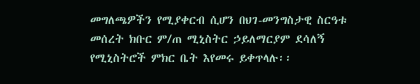መግለጫዎችን የሚያቀርብ ሲሆን በህገ-መንግስታዊ ስርዓቱ መሰረት ክቡር ም/ጠ ሚኒስትር ኃይለማርያም ደሳለኝ የሚኒስትሮች ምክር ቤት እየመሩ ይቀጥላሉ፡፡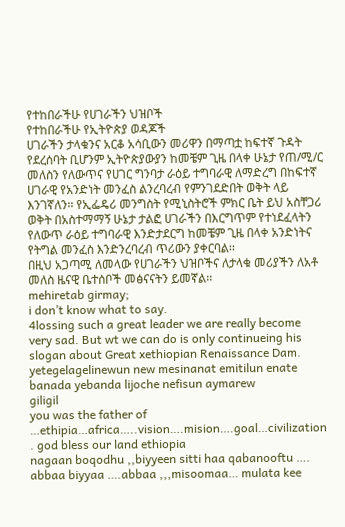የተከበራችሁ የሀገራችን ህዝቦች
የተከበራችሁ የኢትዮጵያ ወዳጆች
ሀገራችን ታላቁንና አርቆ አሳቢውን መሪዋን በማጣቷ ከፍተኛ ጉዳት የደረሰባት ቢሆንም ኢትዮጵያውያን ከመቼም ጊዜ በላቀ ሁኔታ የጠ/ሚ/ር መለስን የለውጥና የሀገር ግንባታ ራዕይ ተግባራዊ ለማድረግ በከፍተኛ ሀገራዊ የአንድነት መንፈስ ልንረባረብ የምንገደድበት ወቅት ላይ እንገኛለን፡፡ የኢፌዴሪ መንግስት የሚኒስትሮች ምክር ቤት ይህ አስቸጋሪ ወቅት በአስተማማኝ ሁኔታ ታልፎ ሀገራችን በእርግጥም የተነደፈላትን የለውጥ ራዕይ ተግባራዊ እንድታደርግ ከመቼም ጊዜ በላቀ አንድነትና የትግል መንፈስ እንድንረባረብ ጥሪውን ያቀርባል፡፡
በዚህ አጋጣሚ ለመላው የሀገራችን ህዝቦችና ለታላቁ መሪያችን ለአቶ መለስ ዜናዊ ቤተሰቦች መፅናናትን ይመኛል፡፡
mehiretab girmay;
i don’t know what to say.
4lossing such a great leader we are really become very sad. But wt we can do is only continueing his slogan about Great xethiopian Renaissance Dam.
yetegelagelinewun new mesinanat emitilun enate banada yebanda lijoche nefisun aymarew
giligil
you was the father of …ethipia…africa…..vision….mision….goal…civilization . god bless our land ethiopia
nagaan boqodhu ,,biyyeen sitti haa qabanooftu …. abbaa biyyaa ….abbaa ,,,misoomaa… mulata kee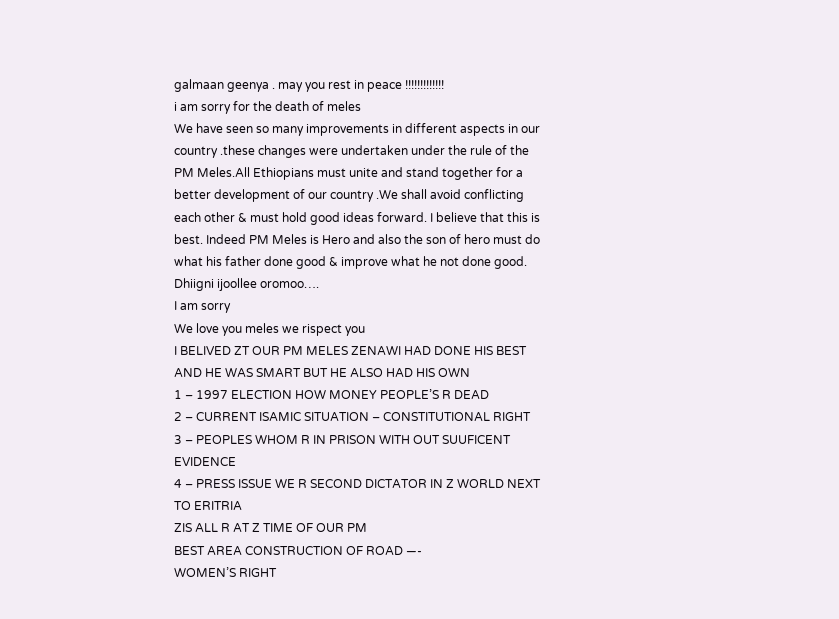galmaan geenya . may you rest in peace !!!!!!!!!!!!!
i am sorry for the death of meles
We have seen so many improvements in different aspects in our country .these changes were undertaken under the rule of the PM Meles.All Ethiopians must unite and stand together for a better development of our country .We shall avoid conflicting each other & must hold good ideas forward. I believe that this is best. Indeed PM Meles is Hero and also the son of hero must do what his father done good & improve what he not done good.
Dhiigni ijoollee oromoo….
I am sorry
We love you meles we rispect you
I BELIVED ZT OUR PM MELES ZENAWI HAD DONE HIS BEST AND HE WAS SMART BUT HE ALSO HAD HIS OWN
1 – 1997 ELECTION HOW MONEY PEOPLE’S R DEAD
2 – CURRENT ISAMIC SITUATION – CONSTITUTIONAL RIGHT
3 – PEOPLES WHOM R IN PRISON WITH OUT SUUFICENT EVIDENCE
4 – PRESS ISSUE WE R SECOND DICTATOR IN Z WORLD NEXT TO ERITRIA
ZIS ALL R AT Z TIME OF OUR PM
BEST AREA CONSTRUCTION OF ROAD —-
WOMEN’S RIGHT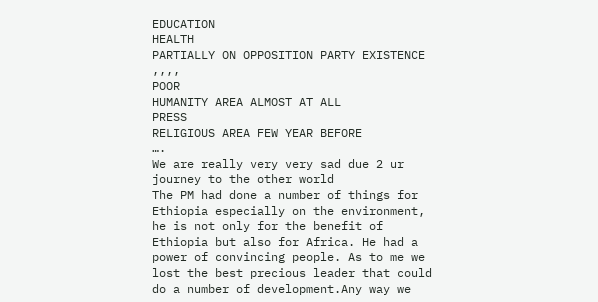EDUCATION
HEALTH
PARTIALLY ON OPPOSITION PARTY EXISTENCE ,,,,
POOR
HUMANITY AREA ALMOST AT ALL
PRESS
RELIGIOUS AREA FEW YEAR BEFORE
….
We are really very very sad due 2 ur journey to the other world
The PM had done a number of things for Ethiopia especially on the environment, he is not only for the benefit of Ethiopia but also for Africa. He had a power of convincing people. As to me we lost the best precious leader that could do a number of development.Any way we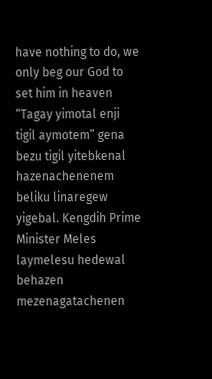have nothing to do, we only beg our God to set him in heaven
“Tagay yimotal enji tigil aymotem” gena bezu tigil yitebkenal hazenachenenem beliku linaregew yigebal. Kengdih Prime Minister Meles laymelesu hedewal behazen mezenagatachenen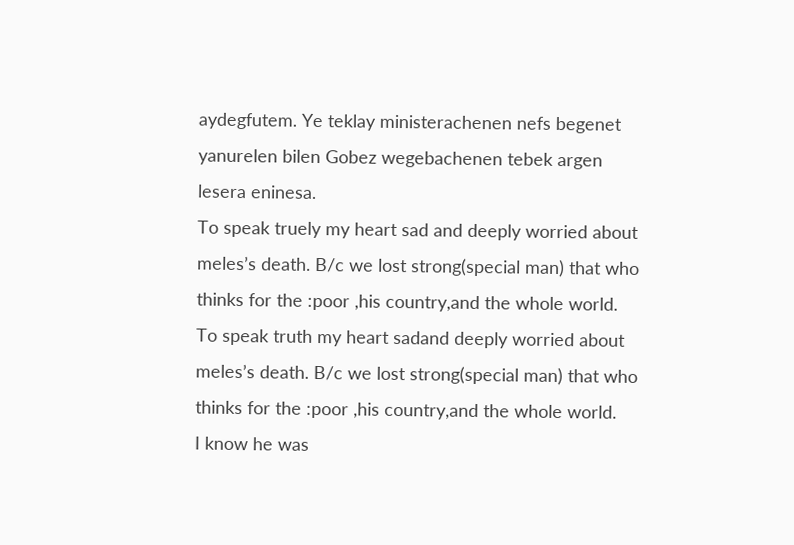aydegfutem. Ye teklay ministerachenen nefs begenet yanurelen bilen Gobez wegebachenen tebek argen lesera eninesa.
To speak truely my heart sad and deeply worried about meles’s death. B/c we lost strong(special man) that who thinks for the :poor ,his country,and the whole world.
To speak truth my heart sadand deeply worried about meles’s death. B/c we lost strong(special man) that who thinks for the :poor ,his country,and the whole world.
I know he was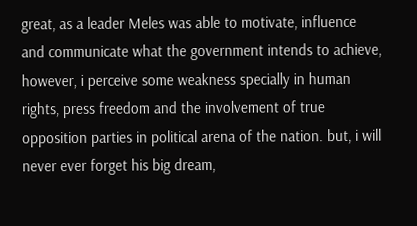great, as a leader Meles was able to motivate, influence and communicate what the government intends to achieve, however, i perceive some weakness specially in human rights, press freedom and the involvement of true opposition parties in political arena of the nation. but, i will never ever forget his big dream,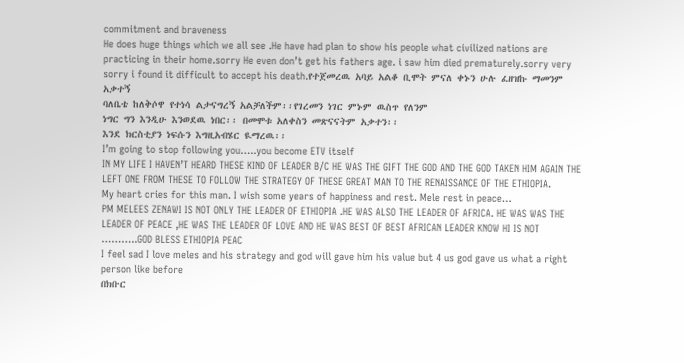commitment and braveness
He does huge things which we all see .He have had plan to show his people what civilized nations are practicing in their home.sorry He even don’t get his fathers age. i saw him died prematurely.sorry very sorry i found it difficult to accept his death.የተጀመረዉ አባይ አልቆ ቢሞት ምናለ ቀኑን ሁሉ ፈዘዝኩ ማመንም አቃተኝ
ባለቤቴ ከለቅሶዋ የተነሳ ልታናግረኝ አልቻለችም፡፡የገረመን ነገር ምኑም ዉስጥ የለንም
ነግር ግን እንዲሁ እንወደዉ ነበር፡፡ በመሞቱ አለቀስን መጽናናትም አቃተን፡፡
እንደ ክርስቲያን ነፍሱን እግዚአብሄር ዪማረዉ፡፡
I’m going to stop following you…..you become ETV itself
IN MY LIFE I HAVEN’T HEARD THESE KIND OF LEADER B/C HE WAS THE GIFT THE GOD AND THE GOD TAKEN HIM AGAIN THE LEFT ONE FROM THESE TO FOLLOW THE STRATEGY OF THESE GREAT MAN TO THE RENAISSANCE OF THE ETHIOPIA.
My heart cries for this man. I wish some years of happiness and rest. Mele rest in peace…
PM MELEES ZENAWI IS NOT ONLY THE LEADER OF ETHIOPIA .HE WAS ALSO THE LEADER OF AFRICA. HE WAS WAS THE LEADER OF PEACE ,HE WAS THE LEADER OF LOVE AND HE WAS BEST OF BEST AFRICAN LEADER KNOW HI IS NOT ………..GOD BLESS ETHIOPIA PEAC
I feel sad I love meles and his strategy and god will gave him his value but 4 us god gave us what a right person like before
በክቡር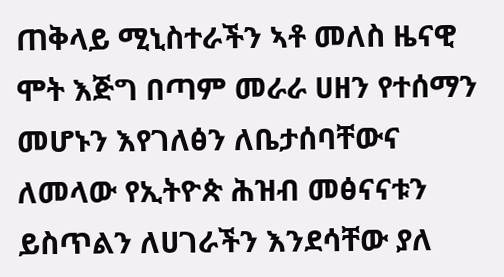ጠቅላይ ሚኒስተራችን ኣቶ መለስ ዜናዊ ሞት እጅግ በጣም መራራ ሀዘን የተሰማን መሆኑን እየገለፅን ለቤታሰባቸውና ለመላው የኢትዮጵ ሕዝብ መፅናናቱን ይስጥልን ለሀገራችን እንደሳቸው ያለ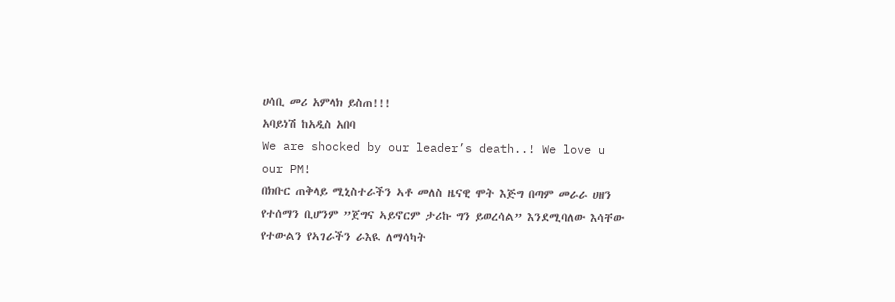ሀሳቢ መሪ አምላክ ይስጠ!!!
አባይነሽ ከአዲስ አበባ
We are shocked by our leader’s death..! We love u our PM!
በክቡር ጠቅላይ ሚኒስተራችን ኣቶ መለስ ዜናዊ ሞት እጅግ በጣም መራራ ሀዘን የተሰማን ቢሆንም ”ጀግና ኣይኖርም ታሪኩ ግን ይወረሳል” እንደሚባለው እሳቸው የተውልን የኣገራችን ራእዪ ለማሳካት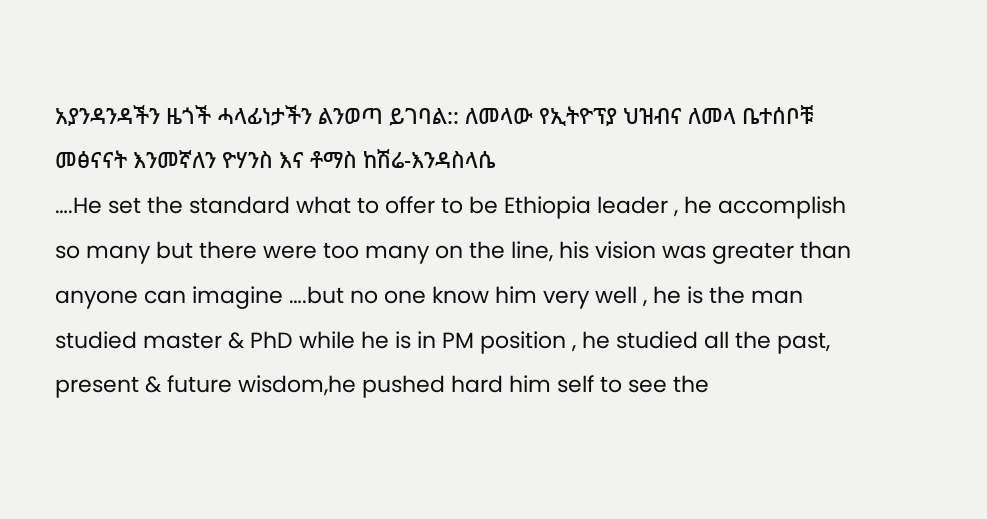አያንዳንዳችን ዜጎች ሓላፊነታችን ልንወጣ ይገባል:: ለመላው የኢትዮፕያ ህዝብና ለመላ ቤተሰቦቹ መፅናናት እንመኛለን ዮሃንስ እና ቶማስ ከሽሬ-እንዳስላሴ
….He set the standard what to offer to be Ethiopia leader , he accomplish so many but there were too many on the line, his vision was greater than anyone can imagine ….but no one know him very well , he is the man studied master & PhD while he is in PM position , he studied all the past, present & future wisdom,he pushed hard him self to see the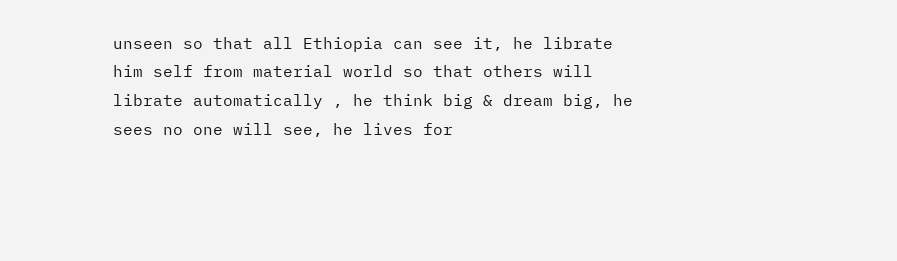unseen so that all Ethiopia can see it, he librate him self from material world so that others will librate automatically , he think big & dream big, he sees no one will see, he lives for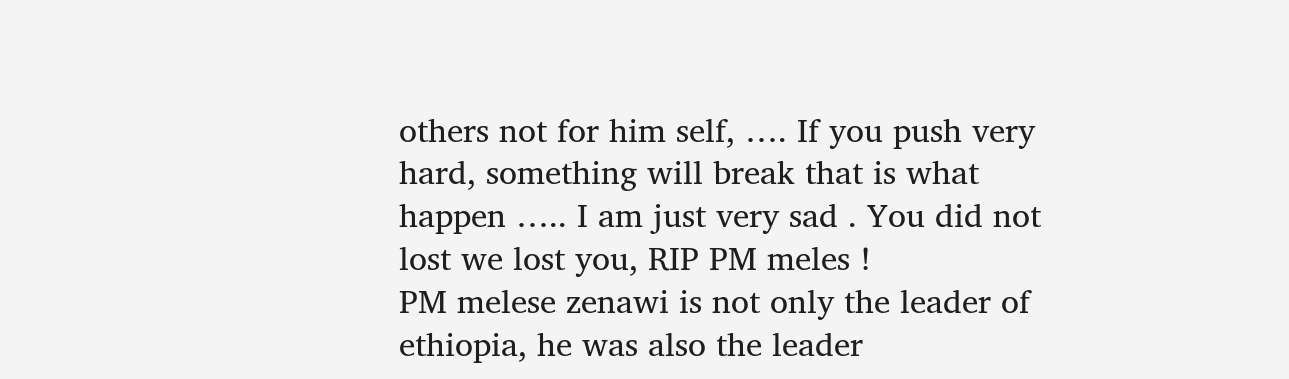others not for him self, …. If you push very hard, something will break that is what happen ….. I am just very sad . You did not lost we lost you, RIP PM meles !
PM melese zenawi is not only the leader of ethiopia, he was also the leader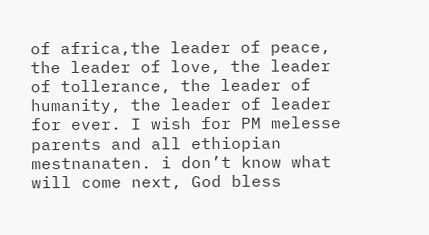of africa,the leader of peace, the leader of love, the leader of tollerance, the leader of humanity, the leader of leader for ever. I wish for PM melesse parents and all ethiopian mestnanaten. i don’t know what will come next, God bless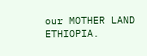our MOTHER LAND ETHIOPIA.